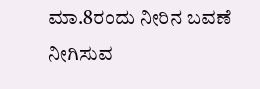ಮಾ.8ರಂದು ನೀರಿನ ಬವಣೆ ನೀಗಿಸುವ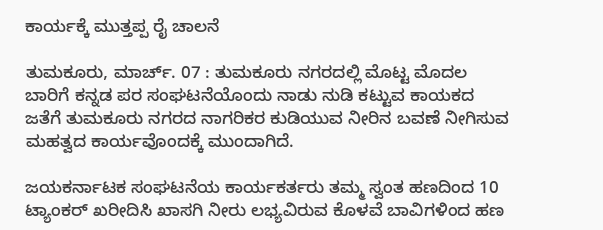ಕಾರ್ಯಕ್ಕೆ ಮುತ್ತಪ್ಪ ರೈ ಚಾಲನೆ

ತುಮಕೂರು, ಮಾರ್ಚ್. 07 : ತುಮಕೂರು ನಗರದಲ್ಲಿ ಮೊಟ್ಟ ಮೊದಲ ಬಾರಿಗೆ ಕನ್ನಡ ಪರ ಸಂಘಟನೆಯೊಂದು ನಾಡು ನುಡಿ ಕಟ್ಟುವ ಕಾಯಕದ ಜತೆಗೆ ತುಮಕೂರು ನಗರದ ನಾಗರಿಕರ ಕುಡಿಯುವ ನೀರಿನ ಬವಣೆ ನೀಗಿಸುವ ಮಹತ್ವದ ಕಾರ್ಯವೊಂದಕ್ಕೆ ಮುಂದಾಗಿದೆ.

ಜಯಕರ್ನಾಟಕ ಸಂಘಟನೆಯ ಕಾರ್ಯಕರ್ತರು ತಮ್ಮ ಸ್ವಂತ ಹಣದಿಂದ 10 ಟ್ಯಾಂಕರ್ ಖರೀದಿಸಿ ಖಾಸಗಿ ನೀರು ಲಭ್ಯವಿರುವ ಕೊಳವೆ ಬಾವಿಗಳಿಂದ ಹಣ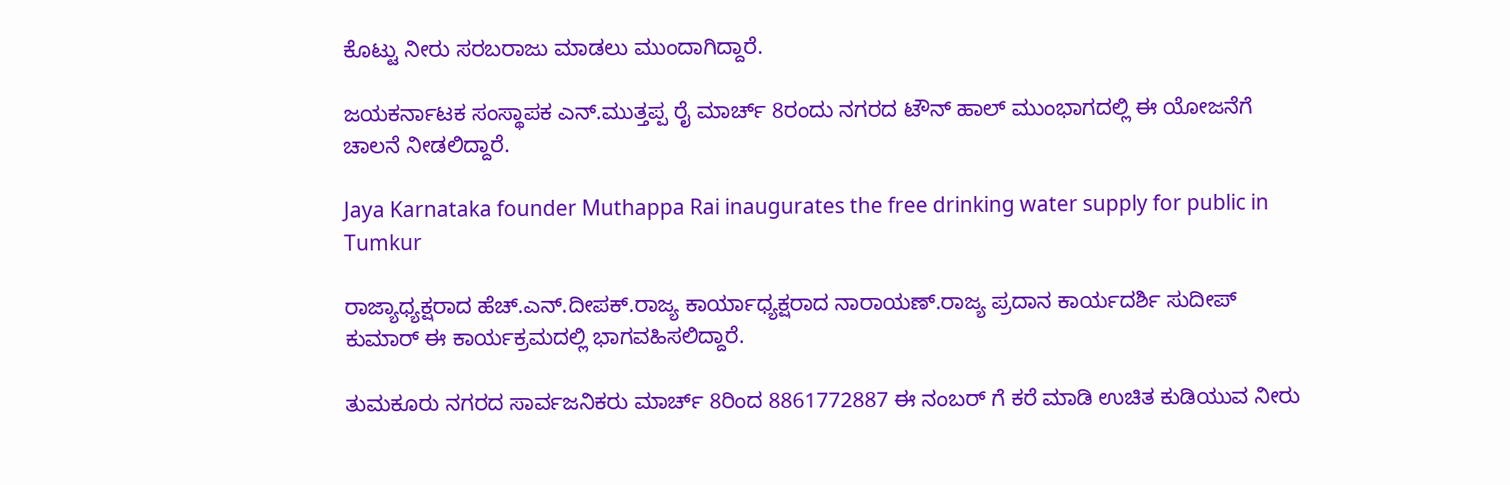ಕೊಟ್ಟು ನೀರು ಸರಬರಾಜು ಮಾಡಲು ಮುಂದಾಗಿದ್ದಾರೆ.

ಜಯಕರ್ನಾಟಕ ಸಂಸ್ಥಾಪಕ ಎನ್.ಮುತ್ತಪ್ಪ ರೈ ಮಾರ್ಚ್ 8ರಂದು ನಗರದ ಟೌನ್ ಹಾಲ್ ಮುಂಭಾಗದಲ್ಲಿ ಈ ಯೋಜನೆಗೆ ಚಾಲನೆ ನೀಡಲಿದ್ದಾರೆ.

Jaya Karnataka founder Muthappa Rai inaugurates the free drinking water supply for public in Tumkur

ರಾಜ್ಯಾಧ್ಯಕ್ಷರಾದ ಹೆಚ್.ಎನ್.ದೀಪಕ್.ರಾಜ್ಯ ಕಾರ್ಯಾಧ್ಯಕ್ಷರಾದ ನಾರಾಯಣ್.ರಾಜ್ಯ ಪ್ರದಾನ ಕಾರ್ಯದರ್ಶಿ ಸುದೀಪ್ ಕುಮಾರ್ ಈ ಕಾರ್ಯಕ್ರಮದಲ್ಲಿ ಭಾಗವಹಿಸಲಿದ್ದಾರೆ.

ತುಮಕೂರು ನಗರದ ಸಾರ್ವಜನಿಕರು ಮಾರ್ಚ್ 8ರಿಂದ 8861772887 ಈ ನಂಬರ್ ಗೆ ಕರೆ ಮಾಡಿ ಉಚಿತ ಕುಡಿಯುವ ನೀರು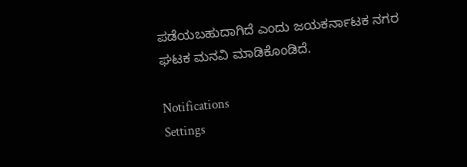ಪಡೆಯಬಹುದಾಗಿದೆ ಎಂದು ಜಯಕರ್ನಾಟಕ ನಗರ ಘಟಕ ಮನವಿ ಮಾಡಿಕೊಂಡಿದೆ.

Notifications
Settings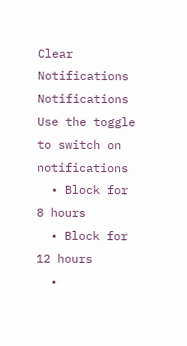Clear Notifications
Notifications
Use the toggle to switch on notifications
  • Block for 8 hours
  • Block for 12 hours
  •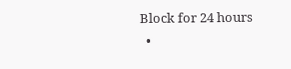Block for 24 hours
  •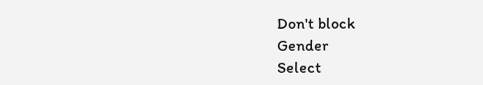Don't block
Gender
Select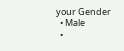your Gender
  • Male
  •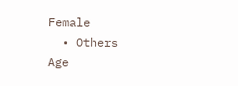Female
  • Others
Age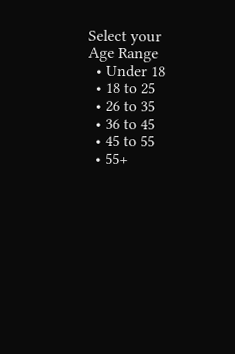Select your Age Range
  • Under 18
  • 18 to 25
  • 26 to 35
  • 36 to 45
  • 45 to 55
  • 55+